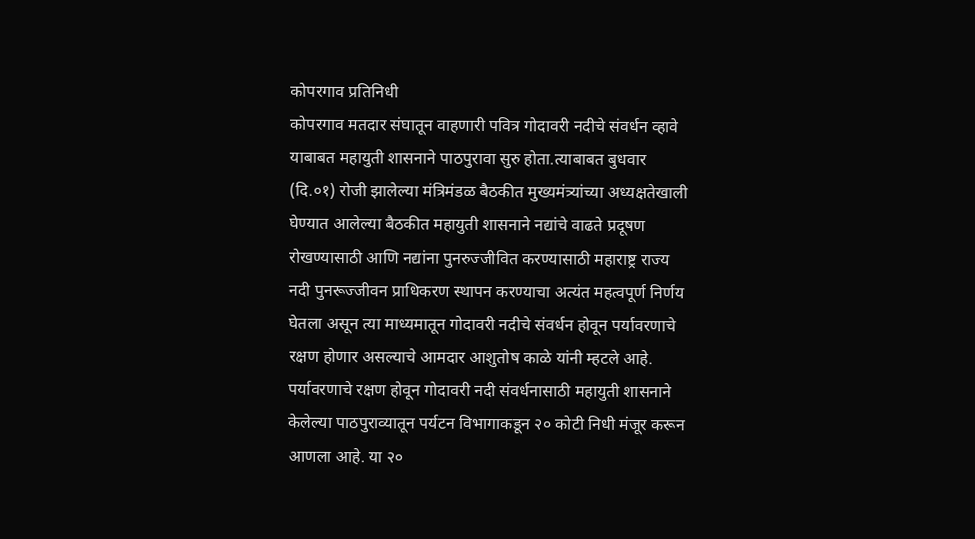कोपरगाव प्रतिनिधी
कोपरगाव मतदार संघातून वाहणारी पवित्र गोदावरी नदीचे संवर्धन व्हावे याबाबत महायुती शासनाने पाठपुरावा सुरु होता.त्याबाबत बुधवार (दि.०१) रोजी झालेल्या मंत्रिमंडळ बैठकीत मुख्यमंत्र्यांच्या अध्यक्षतेखाली घेण्यात आलेल्या बैठकीत महायुती शासनाने नद्यांचे वाढते प्रदूषण रोखण्यासाठी आणि नद्यांना पुनरुज्जीवित करण्यासाठी महाराष्ट्र राज्य नदी पुनरूज्जीवन प्राधिकरण स्थापन करण्याचा अत्यंत महत्वपूर्ण निर्णय घेतला असून त्या माध्यमातून गोदावरी नदीचे संवर्धन होवून पर्यावरणाचे रक्षण होणार असल्याचे आमदार आशुतोष काळे यांनी म्हटले आहे.
पर्यावरणाचे रक्षण होवून गोदावरी नदी संवर्धनासाठी महायुती शासनाने केलेल्या पाठपुराव्यातून पर्यटन विभागाकडून २० कोटी निधी मंजूर करून आणला आहे. या २०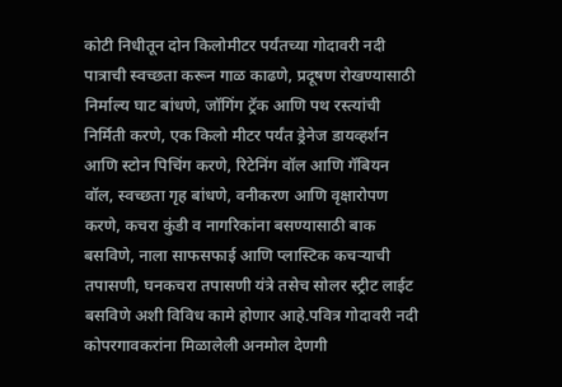कोटी निधीतून दोन किलोमीटर पर्यंतच्या गोदावरी नदी पात्राची स्वच्छता करून गाळ काढणे, प्रदूषण रोखण्यासाठी निर्माल्य घाट बांधणे, जॉगिंग ट्रॅक आणि पथ रस्त्यांची निर्मिती करणे, एक किलो मीटर पर्यंत ड्रेनेज डायव्हर्शन आणि स्टोन पिचिंग करणे, रिटेनिंग वॉल आणि गॅबियन वॉल, स्वच्छता गृह बांधणे, वनीकरण आणि वृक्षारोपण करणे, कचरा कुंडी व नागरिकांना बसण्यासाठी बाक बसविणे, नाला साफसफाई आणि प्लास्टिक कचऱ्याची तपासणी, घनकचरा तपासणी यंत्रे तसेच सोलर स्ट्रीट लाईट बसविणे अशी विविध कामे होणार आहे.पवित्र गोदावरी नदी कोपरगावकरांना मिळालेली अनमोल देणगी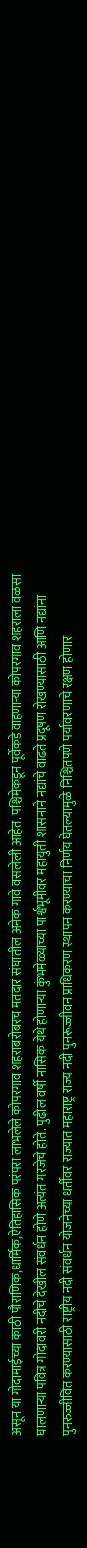असून या गोदामाईच्या काठी पौराणिक,धार्मिक,ऐतिहासिक परंपरा लाभलेले कोपरगाव शहराबरोबरच मतदार संघातील अनेक गावे वसलेली आहेत. पश्चिमेकडून पूर्वेकडे वाहणाऱ्या कोपरगाव शहराला वळसा घालणाऱ्या पवित्र गोदावरी नदीचे देखील संवर्धन होणे अत्यंत गरजेचे होते. पुढील वर्षी नासिक येथे होणाऱ्या कुंभमेळ्याच्या पार्श्वभूमीवर महायुती शासनाने नद्यांचे वाढते प्रदूषण रोखण्यासाठी आणि नद्यांना पुनरुज्जीवित करण्यासाठी राष्ट्रीय नदी संवर्धन योजनेच्या धर्तीवर राज्यात महाराष्ट्र राज्य नदी पुनरूज्जीवन प्राधिकरण स्थापन करण्याचा निर्णय घेतल्यामुळे निश्चितपणे पर्यावरणाचे रक्षण होणार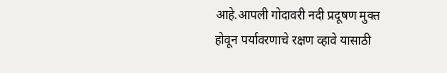आहे.आपली गोदावरी नदी प्रदूषण मुक्त होवून पर्यावरणाचे रक्षण व्हावे यासाठी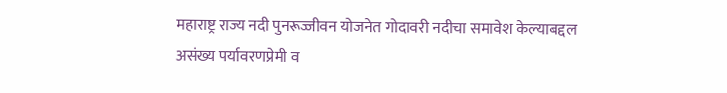महाराष्ट्र राज्य नदी पुनरूज्जीवन योजनेत गोदावरी नदीचा समावेश केल्याबद्दल असंख्य पर्यावरणप्रेमी व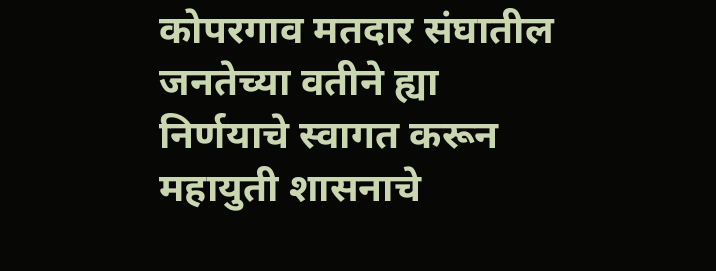कोपरगाव मतदार संघातील जनतेच्या वतीने ह्या निर्णयाचे स्वागत करून महायुती शासनाचे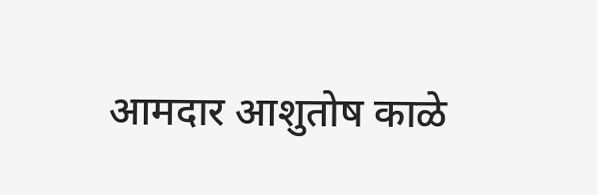आमदार आशुतोष काळे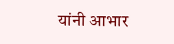यांनी आभार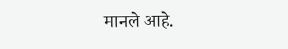मानले आहे.